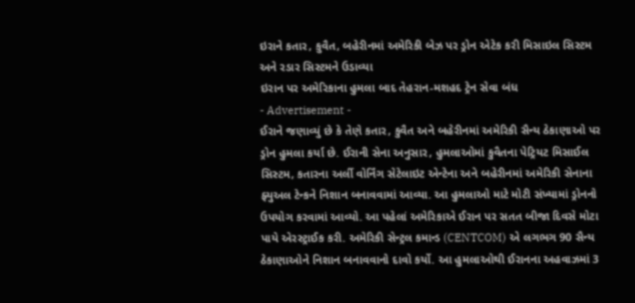ઇરાને કતાર, કુવૈત, બહેરીનમાં અમેરિકી બેઝ પર ડ્રોન એટેક કરી મિસાઇલ સિસ્ટમ અને રડાર સિસ્ટમને ઉડાવ્યા
ઇરાન પર અમેરિકાના હુમલા બાદ તેહરાન-મશહદ ટ્રેન સેવા બંધ
- Advertisement -
ઈરાને જણાવ્યું છે કે તેણે કતાર, કુવૈત અને બહેરીનમાં અમેરિકી સૈન્ય ઠેકાણાઓ પર ડ્રોન હુમલા કર્યા છે. ઈરાની સેના અનુસાર, હુમલાઓમાં કુવૈતના પેટ્રિયટ મિસાઈલ સિસ્ટમ, કતારના અર્લી વોર્નિંગ સેટેલાઇટ એન્ટેના અને બહેરીનમાં અમેરિકી સેનાના ફ્યુઅલ ટેન્કને નિશાન બનાવવામાં આવ્યા. આ હુમલાઓ માટે મોટી સંખ્યામાં ડ્રોનનો ઉપયોગ કરવામાં આવ્યો. આ પહેલાં અમેરિકાએ ઈરાન પર સતત બીજા દિવસે મોટા પાયે એરસ્ટ્રાઈક કરી. અમેરિકી સેન્ટ્રલ કમાન્ડ (CENTCOM) એ લગભગ 90 સૈન્ય ઠેકાણાઓને નિશાન બનાવવાનો દાવો કર્યો. આ હુમલાઓથી ઈરાનના અહવાઝમાં 3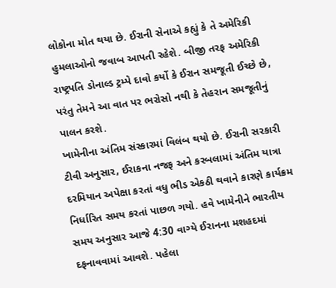લોકોના મોત થયા છે. ઈરાની સેનાએ કહ્યું કે તે અમેરિકી હુમલાઓનો જવાબ આપતી રહેશે. બીજી તરફ અમેરિકી રાષ્ટ્રપતિ ડોનાલ્ડ ટ્રમ્પે દાવો કર્યો કે ઈરાન સમજૂતી ઈચ્છે છે, પરંતુ તેમને આ વાત પર ભરોસો નથી કે તેહરાન સમજૂતીનું પાલન કરશે.
ખામેનીના અંતિમ સંસ્કારમાં વિલંબ થયો છે. ઈરાની સરકારી ટીવી અનુસાર, ઈરાકના નજફ અને કરબલામાં અંતિમ યાત્રા દરમિયાન અપેક્ષા કરતાં વધુ ભીડ એકઠી થવાને કારણે કાર્યક્રમ નિર્ધારિત સમય કરતાં પાછળ ગયો. હવે ખામેનીને ભારતીય સમય અનુસાર આજે 4:30 વાગ્યે ઈરાનના મશહદમાં દફનાવવામાં આવશે. પહેલા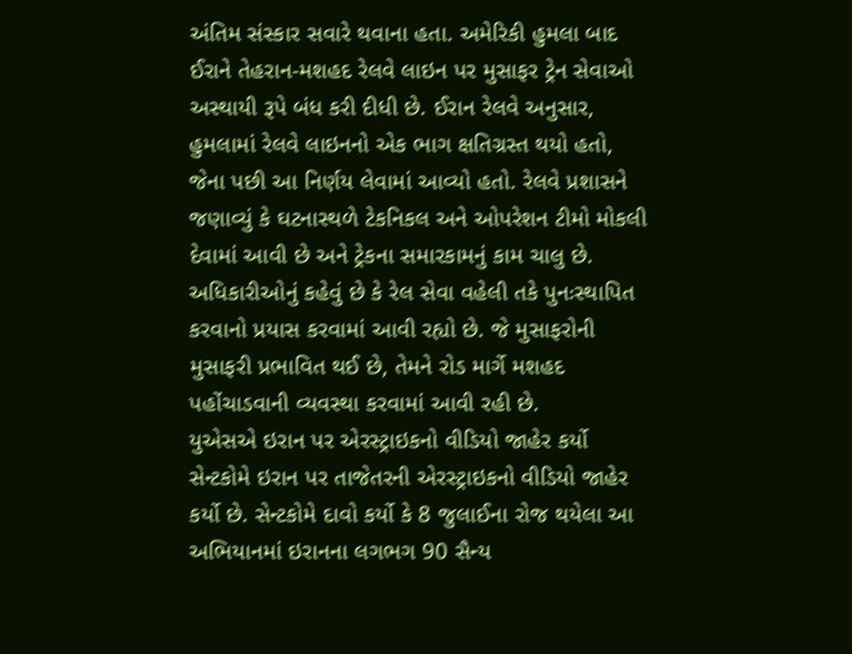અંતિમ સંસ્કાર સવારે થવાના હતા. અમેરિકી હુમલા બાદ ઈરાને તેહરાન-મશહદ રેલવે લાઇન પર મુસાફર ટ્રેન સેવાઓ અસ્થાયી રૂપે બંધ કરી દીધી છે. ઈરાન રેલવે અનુસાર, હુમલામાં રેલવે લાઇનનો એક ભાગ ક્ષતિગ્રસ્ત થયો હતો, જેના પછી આ નિર્ણય લેવામાં આવ્યો હતો. રેલવે પ્રશાસને જણાવ્યું કે ઘટનાસ્થળે ટેકનિકલ અને ઓપરેશન ટીમો મોકલી દેવામાં આવી છે અને ટ્રેકના સમારકામનું કામ ચાલુ છે. અધિકારીઓનું કહેવું છે કે રેલ સેવા વહેલી તકે પુનઃસ્થાપિત કરવાનો પ્રયાસ કરવામાં આવી રહ્યો છે. જે મુસાફરોની મુસાફરી પ્રભાવિત થઈ છે, તેમને રોડ માર્ગે મશહદ પહોંચાડવાની વ્યવસ્થા કરવામાં આવી રહી છે.
યુએસએ ઇરાન પર એરસ્ટ્રાઇકનો વીડિયો જાહેર કર્યો
સેન્ટકોમે ઇરાન પર તાજેતરની એરસ્ટ્રાઇકનો વીડિયો જાહેર કર્યો છે. સેન્ટકોમે દાવો કર્યો કે 8 જુલાઈના રોજ થયેલા આ અભિયાનમાં ઇરાનના લગભગ 90 સૈન્ય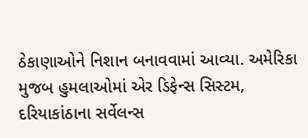ઠેકાણાઓને નિશાન બનાવવામાં આવ્યા. અમેરિકા મુજબ હુમલાઓમાં એર ડિફેન્સ સિસ્ટમ, દરિયાકાંઠાના સર્વેલન્સ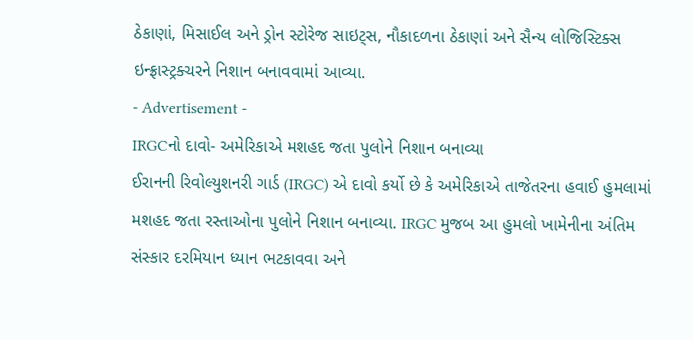ઠેકાણાં, મિસાઈલ અને ડ્રોન સ્ટોરેજ સાઇટ્સ, નૌકાદળના ઠેકાણાં અને સૈન્ય લોજિસ્ટિક્સ ઇન્ફ્રાસ્ટ્રક્ચરને નિશાન બનાવવામાં આવ્યા.
- Advertisement -
IRGCનો દાવો- અમેરિકાએ મશહદ જતા પુલોને નિશાન બનાવ્યા
ઈરાનની રિવોલ્યુશનરી ગાર્ડ (IRGC) એ દાવો કર્યો છે કે અમેરિકાએ તાજેતરના હવાઈ હુમલામાં મશહદ જતા રસ્તાઓના પુલોને નિશાન બનાવ્યા. IRGC મુજબ આ હુમલો ખામેનીના અંતિમ સંસ્કાર દરમિયાન ધ્યાન ભટકાવવા અને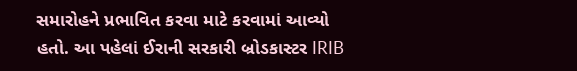સમારોહને પ્રભાવિત કરવા માટે કરવામાં આવ્યો હતો. આ પહેલાં ઈરાની સરકારી બ્રોડકાસ્ટર IRIB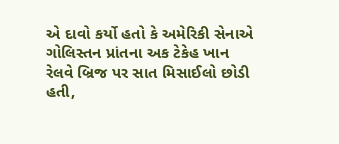એ દાવો કર્યો હતો કે અમેરિકી સેનાએ ગોલિસ્તન પ્રાંતના અક ટેકેહ ખાન રેલવે બ્રિજ પર સાત મિસાઈલો છોડી હતી,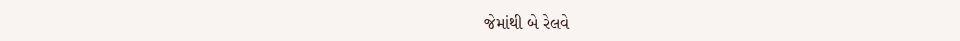જેમાંથી બે રેલવે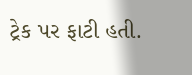ટ્રેક પર ફાટી હતી.